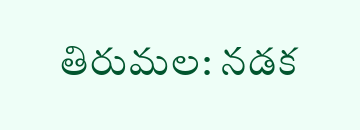తిరుమల: నడక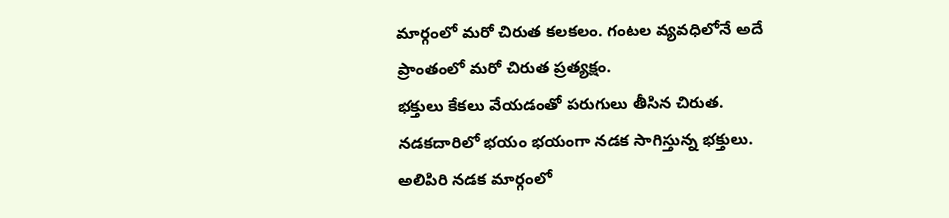మార్గంలో మరో చిరుత కలకలం. గంటల వ్యవధిలోనే అదే ప్రాంతంలో మరో చిరుత ప్రత్యక్షం.
భక్తులు కేకలు వేయడంతో పరుగులు తీసిన చిరుత.
నడకదారిలో భయం భయంగా నడక సాగిస్తున్న భక్తులు.
అలిపిరి నడక మార్గంలో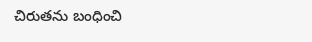చిరుతను బంధించి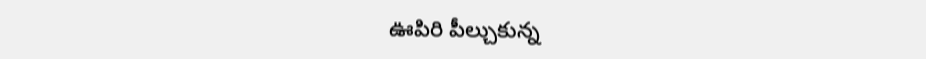ఊపిరి పీల్చుకున్న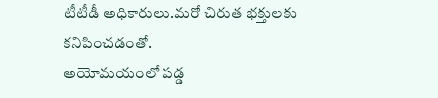టీటీడీ అధికారులు.మరో చిరుత భక్తులకు కనిపించడంతో.
అయోమయంలో పడ్డ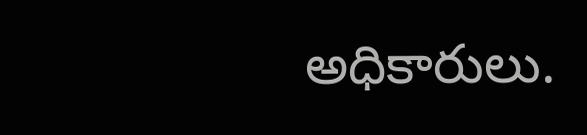అధికారులు.